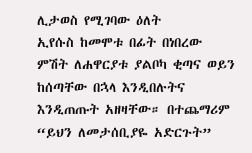ሊታወስ የሚገባው ዕለት
ኢየሱስ ከመሞቱ በፊት በነበረው ምሽት ለሐዋርያቱ ያልቦካ ቂጣና ወይን ከሰጣቸው በኋላ እንዲበሉትና እንዲጠጡት አዘዛቸው። በተጨማሪም “ይህን ለመታሰቢያዬ አድርጉት”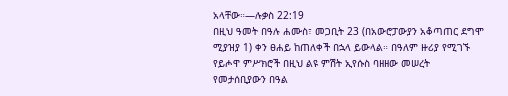አላቸው።—ሉቃስ 22:19
በዚህ ዓመት በዓሉ ሐሙስ፣ መጋቢት 23 (በአውሮፓውያን አቆጣጠር ደግሞ ሚያዝያ 1) ቀን ፀሐይ ከጠለቀች በኋላ ይውላል። በዓለም ዙሪያ የሚገኙ የይሖዋ ምሥክሮች በዚህ ልዩ ምሽት ኢየሱስ ባዘዘው መሠረት የመታሰቢያውን በዓል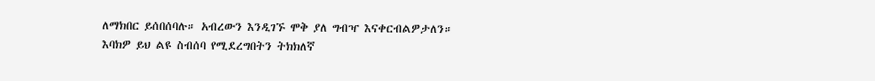ለማክበር ይሰበሰባሉ። አብረውን እንዲገኙ ሞቅ ያለ ግብዣ እናቀርብልዎታለን። እባክዎ ይህ ልዩ ስብሰባ የሚደረግበትን ትክክለኛ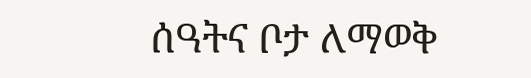ሰዓትና ቦታ ለማወቅ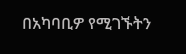በአካባቢዎ የሚገኙትን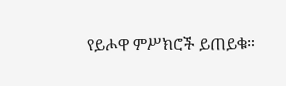የይሖዋ ምሥክሮች ይጠይቁ።